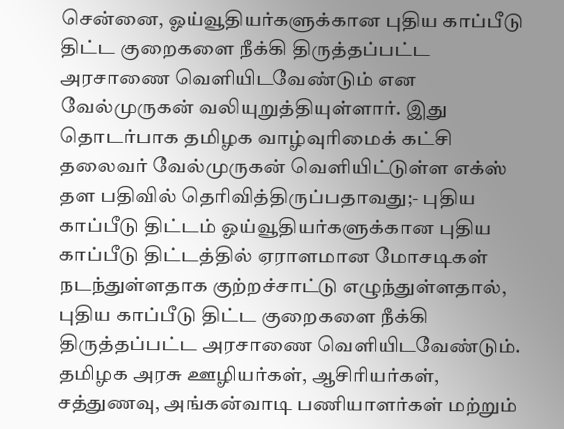சென்னை, ஓய்வூதியர்களுக்கான புதிய காப்பீடு திட்ட குறைகளை நீக்கி திருத்தப்பட்ட அரசாணை வெளியிடவேண்டும் என வேல்முருகன் வலியுறுத்தியுள்ளார். இது தொடர்பாக தமிழக வாழ்வுரிமைக் கட்சி தலைவர் வேல்முருகன் வெளியிட்டுள்ள எக்ஸ் தள பதிவில் தெரிவித்திருப்பதாவது;- புதிய காப்பீடு திட்டம் ஓய்வூதியர்களுக்கான புதிய காப்பீடு திட்டத்தில் ஏராளமான மோசடிகள் நடந்துள்ளதாக குற்றச்சாட்டு எழுந்துள்ளதால், புதிய காப்பீடு திட்ட குறைகளை நீக்கி திருத்தப்பட்ட அரசாணை வெளியிடவேண்டும். தமிழக அரசு ஊழியர்கள், ஆசிரியர்கள், சத்துணவு, அங்கன்வாடி பணியாளர்கள் மற்றும்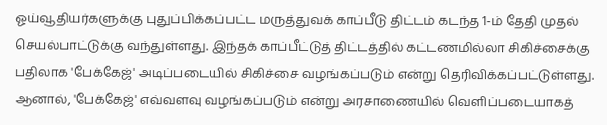ஓய்வூதியர்களுக்கு புதுப்பிக்கப்பட்ட மருத்துவக் காப்பீடு திட்டம் கடந்த 1-ம் தேதி முதல் செயல்பாட்டுக்கு வந்துள்ளது. இந்தக் காப்பீட்டுத் திட்டத்தில் கட்டணமில்லா சிகிச்சைக்கு பதிலாக 'பேக்கேஜ்' அடிப்படையில் சிகிச்சை வழங்கப்படும் என்று தெரிவிக்கப்பட்டுள்ளது. ஆனால், 'பேக்கேஜ்' எவ்வளவு வழங்கப்படும் என்று அரசாணையில் வெளிப்படையாகத்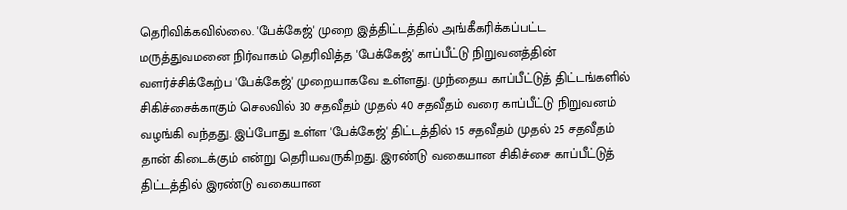தெரிவிக்கவில்லை. 'பேக்கேஜ்' முறை இத்திட்டத்தில் அங்கீகரிக்கப்பட்ட மருத்துவமனை நிர்வாகம் தெரிவித்த 'பேக்கேஜ்' காப்பீட்டு நிறுவனத்தின் வளர்ச்சிக்கேற்ப 'பேக்கேஜ்' முறையாகவே உள்ளது. முந்தைய காப்பீட்டுத் திட்டங்களில் சிகிச்சைக்காகும் செலவில் 30 சதவீதம் முதல் 40 சதவீதம் வரை காப்பீட்டு நிறுவனம் வழங்கி வந்தது. இப்போது உள்ள 'பேக்கேஜ்' திட்டத்தில் 15 சதவீதம் முதல் 25 சதவீதம் தான் கிடைக்கும் என்று தெரியவருகிறது. இரண்டு வகையான சிகிச்சை காப்பீட்டுத் திட்டத்தில் இரண்டு வகையான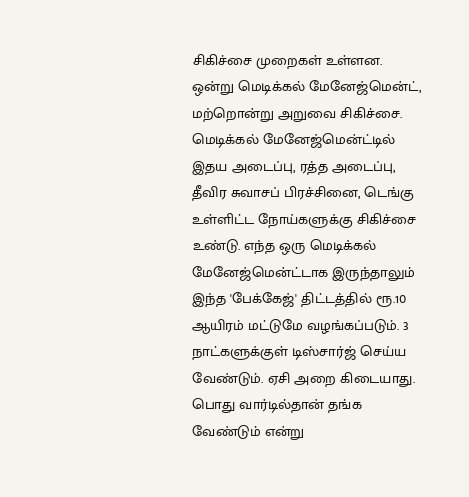சிகிச்சை முறைகள் உள்ளன. ஒன்று மெடிக்கல் மேனேஜ்மென்ட், மற்றொன்று அறுவை சிகிச்சை. மெடிக்கல் மேனேஜ்மென்ட்டில் இதய அடைப்பு, ரத்த அடைப்பு, தீவிர சுவாசப் பிரச்சினை, டெங்கு உள்ளிட்ட நோய்களுக்கு சிகிச்சை உண்டு. எந்த ஒரு மெடிக்கல் மேனேஜ்மென்ட்டாக இருந்தாலும் இந்த 'பேக்கேஜ்' திட்டத்தில் ரூ.10 ஆயிரம் மட்டுமே வழங்கப்படும். 3 நாட்களுக்குள் டிஸ்சார்ஜ் செய்ய வேண்டும். ஏசி அறை கிடையாது. பொது வார்டில்தான் தங்க வேண்டும் என்று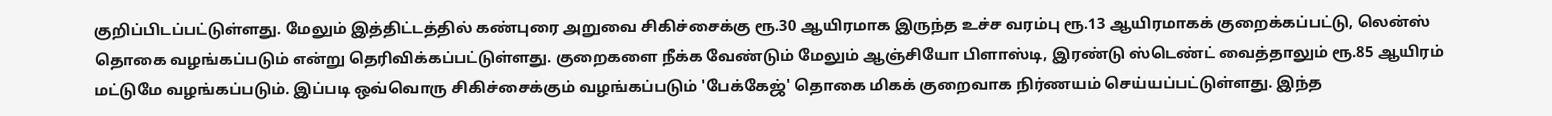குறிப்பிடப்பட்டுள்ளது. மேலும் இத்திட்டத்தில் கண்புரை அறுவை சிகிச்சைக்கு ரூ.30 ஆயிரமாக இருந்த உச்ச வரம்பு ரூ.13 ஆயிரமாகக் குறைக்கப்பட்டு, லென்ஸ் தொகை வழங்கப்படும் என்று தெரிவிக்கப்பட்டுள்ளது. குறைகளை நீக்க வேண்டும் மேலும் ஆஞ்சியோ பிளாஸ்டி, இரண்டு ஸ்டெண்ட் வைத்தாலும் ரூ.85 ஆயிரம் மட்டுமே வழங்கப்படும். இப்படி ஒவ்வொரு சிகிச்சைக்கும் வழங்கப்படும் 'பேக்கேஜ்' தொகை மிகக் குறைவாக நிர்ணயம் செய்யப்பட்டுள்ளது. இந்த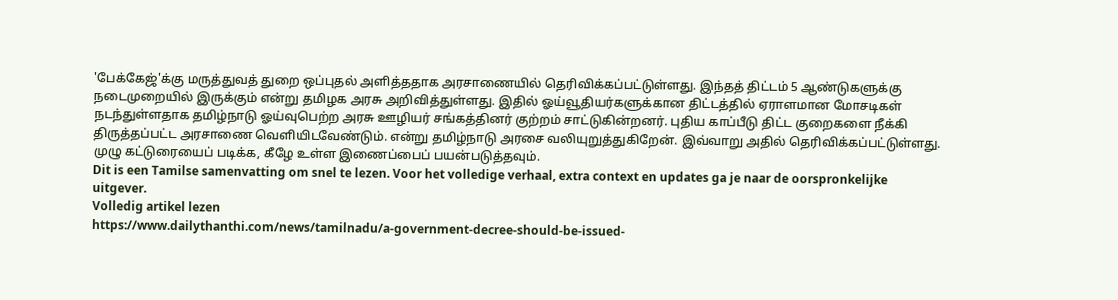'பேக்கேஜ்'க்கு மருத்துவத் துறை ஒப்புதல் அளித்ததாக அரசாணையில் தெரிவிக்கப்பட்டுள்ளது. இந்தத் திட்டம் 5 ஆண்டுகளுக்கு நடைமுறையில் இருக்கும் என்று தமிழக அரசு அறிவித்துள்ளது. இதில் ஓய்வூதியர்களுக்கான திட்டத்தில் ஏராளமான மோசடிகள் நடந்துள்ளதாக தமிழ்நாடு ஓய்வுபெற்ற அரசு ஊழியர் சங்கத்தினர் குற்றம் சாட்டுகின்றனர். புதிய காப்பீடு திட்ட குறைகளை நீக்கி திருத்தப்பட்ட அரசாணை வெளியிடவேண்டும். என்று தமிழ்நாடு அரசை வலியுறுத்துகிறேன். இவ்வாறு அதில் தெரிவிக்கப்பட்டுள்ளது. முழு கட்டுரையைப் படிக்க, கீழே உள்ள இணைப்பைப் பயன்படுத்தவும்.
Dit is een Tamilse samenvatting om snel te lezen. Voor het volledige verhaal, extra context en updates ga je naar de oorspronkelijke uitgever.
Volledig artikel lezen
https://www.dailythanthi.com/news/tamilnadu/a-government-decree-should-be-issued-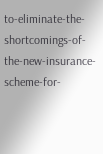to-eliminate-the-shortcomings-of-the-new-insurance-scheme-for-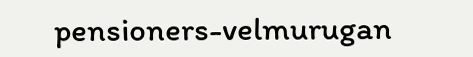pensioners-velmurugan